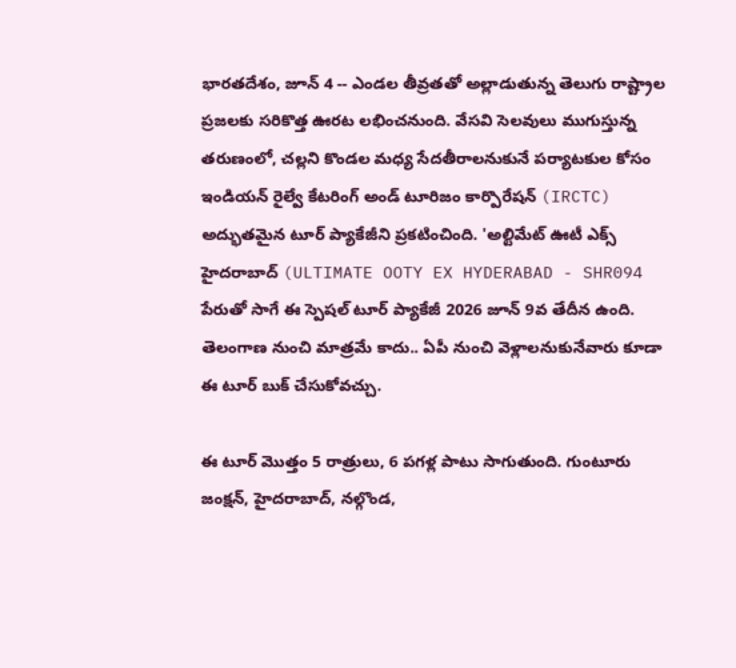భారతదేశం, జూన్ 4 -- ఎండల తీవ్రతతో అల్లాడుతున్న తెలుగు రాష్ట్రాల ప్రజలకు సరికొత్త ఊరట లభించనుంది. వేసవి సెలవులు ముగుస్తున్న తరుణంలో, చల్లని కొండల మధ్య సేదతీరాలనుకునే పర్యాటకుల కోసం ఇండియన్ రైల్వే కేటరింగ్ అండ్ టూరిజం కార్పొరేషన్ (IRCTC) అద్భుతమైన టూర్ ప్యాకేజీని ప్రకటించింది. 'అల్టిమేట్ ఊటీ ఎక్స్ హైదరాబాద్ (ULTIMATE OOTY EX HYDERABAD - SHR094 పేరుతో సాగే ఈ స్పెషల్ టూర్ ప్యాకేజీ 2026 జూన్ 9వ తేదీన ఉంది. తెలంగాణ నుంచి మాత్రమే కాదు.. ఏపీ నుంచి వెళ్లాలనుకునేవారు కూడా ఈ టూర్ బుక్ చేసుకోవచ్చు.

ఈ టూర్ మొత్తం 5 రాత్రులు, 6 పగళ్ల పాటు సాగుతుంది. గుంటూరు జంక్షన్, హైదరాబాద్, నల్గొండ,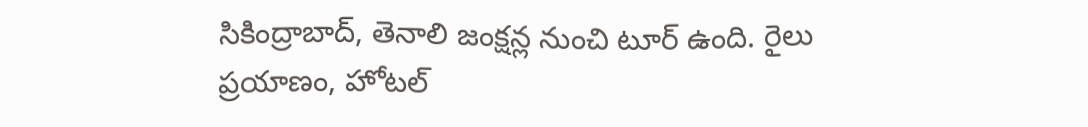సికింద్రాబాద్, తెనాలి జంక్షన్ల నుంచి టూర్ ఉంది. రైలు ప్రయాణం, హోటల్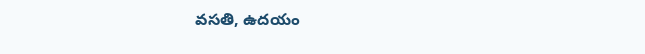వసతి, ఉదయం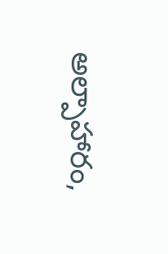అల్పాహారం,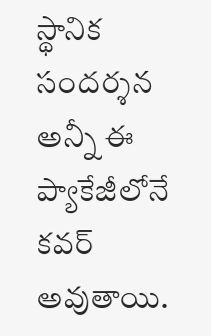స్థానిక సందర్శన అన్నీ ఈ ప్యాకేజీలోనే కవర్ అవుతాయి.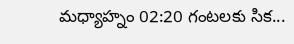మధ్యాహ్నం 02:20 గంటలకు సిక...